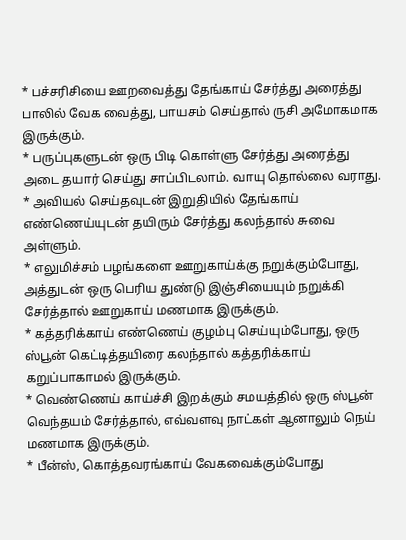* பச்சரிசியை ஊறவைத்து தேங்காய் சேர்த்து அரைத்து பாலில் வேக வைத்து, பாயசம் செய்தால் ருசி அமோகமாக இருக்கும்.
* பருப்புகளுடன் ஒரு பிடி கொள்ளு சேர்த்து அரைத்து அடை தயார் செய்து சாப்பிடலாம். வாயு தொல்லை வராது.
* அவியல் செய்தவுடன் இறுதியில் தேங்காய் எண்ணெய்யுடன் தயிரும் சேர்த்து கலந்தால் சுவை அள்ளும்.
* எலுமிச்சம் பழங்களை ஊறுகாய்க்கு நறுக்கும்போது, அத்துடன் ஒரு பெரிய துண்டு இஞ்சியையும் நறுக்கி சேர்த்தால் ஊறுகாய் மணமாக இருக்கும்.
* கத்தரிக்காய் எண்ணெய் குழம்பு செய்யும்போது, ஒரு ஸ்பூன் கெட்டித்தயிரை கலந்தால் கத்தரிக்காய் கறுப்பாகாமல் இருக்கும்.
* வெண்ணெய் காய்ச்சி இறக்கும் சமயத்தில் ஒரு ஸ்பூன் வெந்தயம் சேர்த்தால், எவ்வளவு நாட்கள் ஆனாலும் நெய் மணமாக இருக்கும்.
* பீன்ஸ், கொத்தவரங்காய் வேகவைக்கும்போது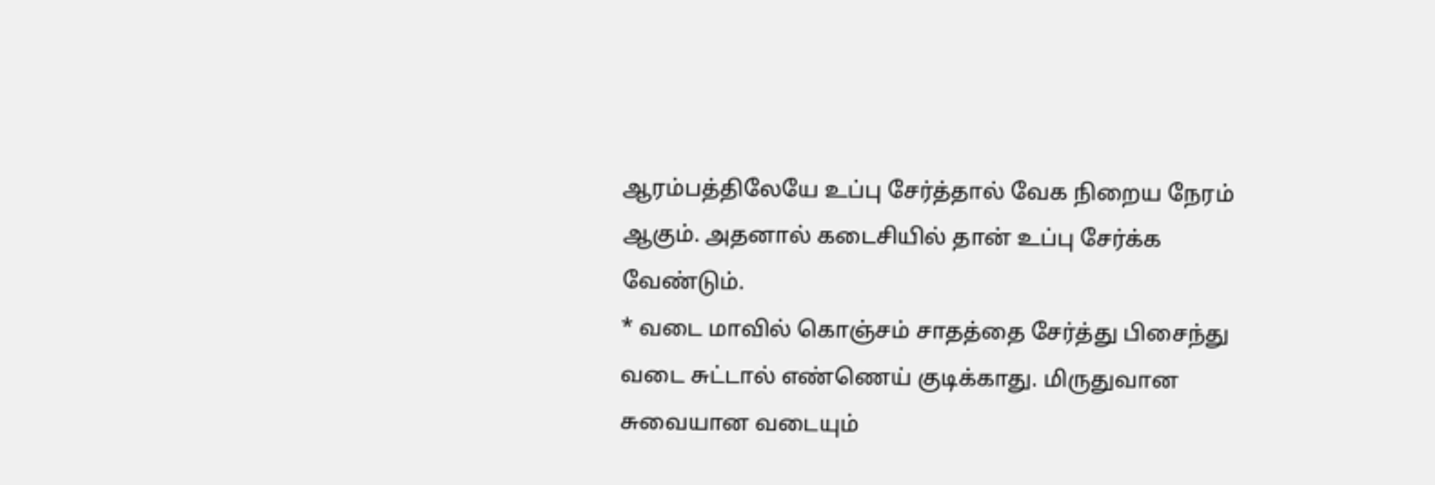ஆரம்பத்திலேயே உப்பு சேர்த்தால் வேக நிறைய நேரம் ஆகும். அதனால் கடைசியில் தான் உப்பு சேர்க்க வேண்டும்.
* வடை மாவில் கொஞ்சம் சாதத்தை சேர்த்து பிசைந்து வடை சுட்டால் எண்ணெய் குடிக்காது. மிருதுவான சுவையான வடையும்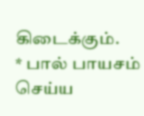கிடைக்கும்.
* பால் பாயசம் செய்ய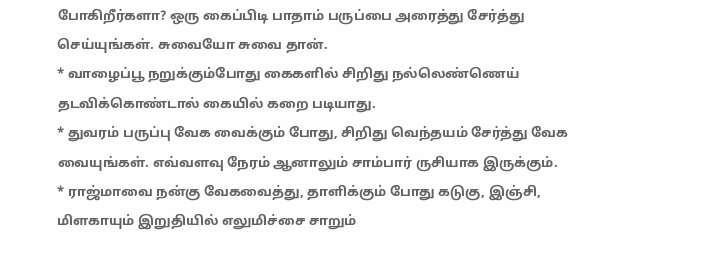போகிறீர்களா? ஒரு கைப்பிடி பாதாம் பருப்பை அரைத்து சேர்த்து செய்யுங்கள். சுவையோ சுவை தான்.
* வாழைப்பூ நறுக்கும்போது கைகளில் சிறிது நல்லெண்ணெய் தடவிக்கொண்டால் கையில் கறை படியாது.
* துவரம் பருப்பு வேக வைக்கும் போது, சிறிது வெந்தயம் சேர்த்து வேக வையுங்கள். எவ்வளவு நேரம் ஆனாலும் சாம்பார் ருசியாக இருக்கும்.
* ராஜ்மாவை நன்கு வேகவைத்து, தாளிக்கும் போது கடுகு, இஞ்சி, மிளகாயும் இறுதியில் எலுமிச்சை சாறும்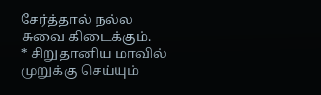சேர்த்தால் நல்ல சுவை கிடைக்கும்.
* சிறுதானிய மாவில் முறுக்கு செய்யும்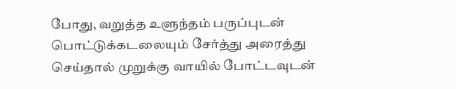போது, வறுத்த உளுந்தம் பருப்புடன் பொட்டுக்கடலையும் சேர்த்து அரைத்து செய்தால் முறுக்கு வாயில் போட்டவுடன்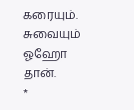கரையும். சுவையும் ஓஹோ தான்.
*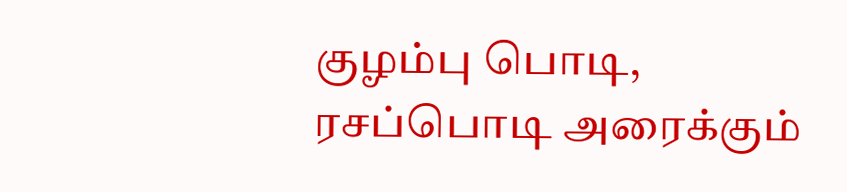குழம்பு பொடி, ரசப்பொடி அரைக்கும்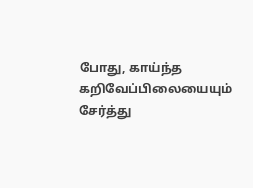போது, காய்ந்த கறிவேப்பிலையையும் சேர்த்து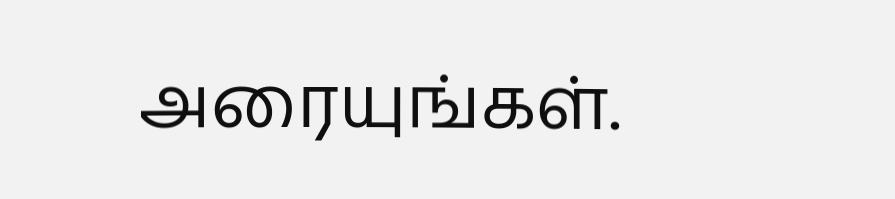அரையுங்கள்.